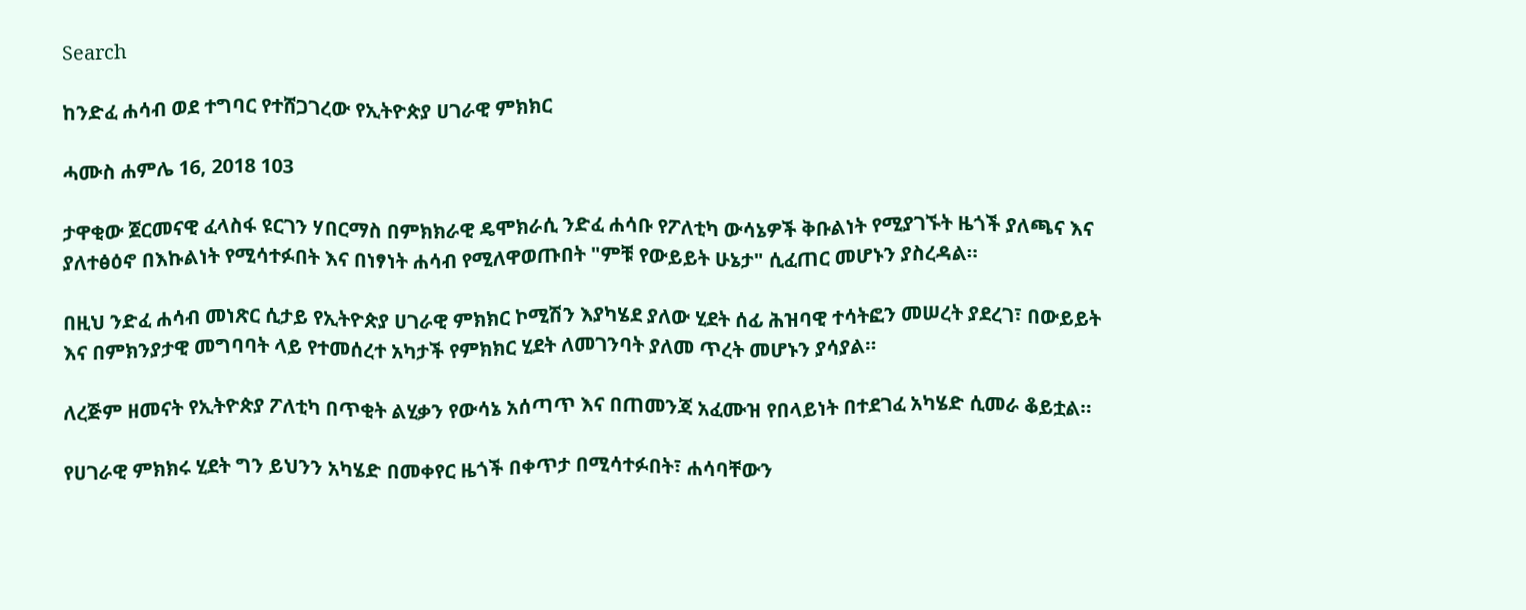Search

ከንድፈ ሐሳብ ወደ ተግባር የተሸጋገረው የኢትዮጵያ ሀገራዊ ምክክር

ሓሙስ ሐምሌ 16, 2018 103

ታዋቂው ጀርመናዊ ፈላስፋ ዩርገን ሃበርማስ በምክክራዊ ዴሞክራሲ ንድፈ ሐሳቡ የፖለቲካ ውሳኔዎች ቅቡልነት የሚያገኙት ዜጎች ያለጫና እና ያለተፅዕኖ በእኩልነት የሚሳተፉበት እና በነፃነት ሐሳብ የሚለዋወጡበት "ምቹ የውይይት ሁኔታ" ሲፈጠር መሆኑን ያስረዳል።

በዚህ ንድፈ ሐሳብ መነጽር ሲታይ የኢትዮጵያ ሀገራዊ ምክክር ኮሚሽን እያካሄደ ያለው ሂደት ሰፊ ሕዝባዊ ተሳትፎን መሠረት ያደረገ፣ በውይይት እና በምክንያታዊ መግባባት ላይ የተመሰረተ አካታች የምክክር ሂደት ለመገንባት ያለመ ጥረት መሆኑን ያሳያል።

ለረጅም ዘመናት የኢትዮጵያ ፖለቲካ በጥቂት ልሂቃን የውሳኔ አሰጣጥ እና በጠመንጃ አፈሙዝ የበላይነት በተደገፈ አካሄድ ሲመራ ቆይቷል።

የሀገራዊ ምክክሩ ሂደት ግን ይህንን አካሄድ በመቀየር ዜጎች በቀጥታ በሚሳተፉበት፣ ሐሳባቸውን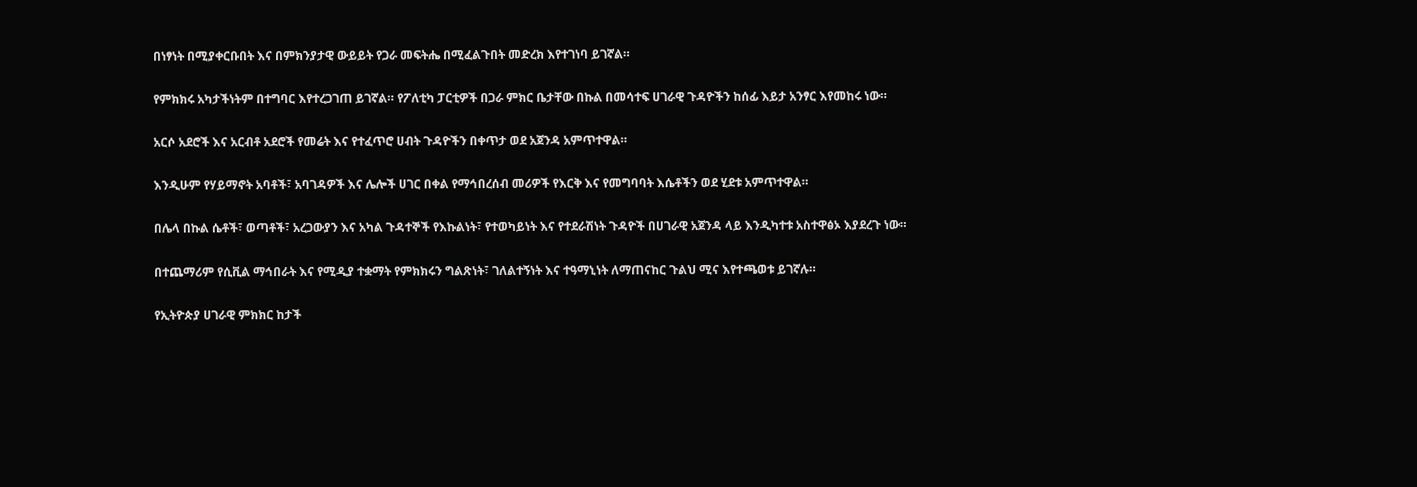በነፃነት በሚያቀርቡበት እና በምክንያታዊ ውይይት የጋራ መፍትሔ በሚፈልጉበት መድረክ እየተገነባ ይገኛል።

የምክክሩ አካታችነትም በተግባር እየተረጋገጠ ይገኛል። የፖለቲካ ፓርቲዎች በጋራ ምክር ቤታቸው በኩል በመሳተፍ ሀገራዊ ጉዳዮችን ከሰፊ እይታ አንፃር እየመከሩ ነው።

አርሶ አደሮች እና አርብቶ አደሮች የመሬት እና የተፈጥሮ ሀብት ጉዳዮችን በቀጥታ ወደ አጀንዳ አምጥተዋል።

እንዲሁም የሃይማኖት አባቶች፣ አባገዳዎች እና ሌሎች ሀገር በቀል የማኅበረሰብ መሪዎች የእርቅ እና የመግባባት እሴቶችን ወደ ሂደቱ አምጥተዋል።

በሌላ በኩል ሴቶች፣ ወጣቶች፣ አረጋውያን እና አካል ጉዳተኞች የእኩልነት፣ የተወካይነት እና የተደራሽነት ጉዳዮች በሀገራዊ አጀንዳ ላይ እንዲካተቱ አስተዋፅኦ እያደረጉ ነው።

በተጨማሪም የሲቪል ማኅበራት እና የሚዲያ ተቋማት የምክክሩን ግልጽነት፣ ገለልተኝነት እና ተዓማኒነት ለማጠናከር ጉልህ ሚና እየተጫወቱ ይገኛሉ።

የኢትዮጵያ ሀገራዊ ምክክር ከታች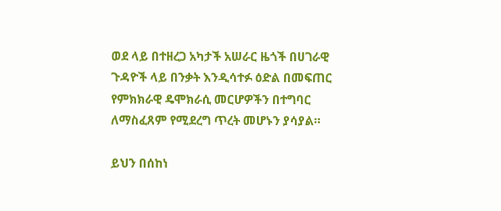ወደ ላይ በተዘረጋ አካታች አሠራር ዜጎች በሀገራዊ ጉዳዮች ላይ በንቃት እንዲሳተፉ ዕድል በመፍጠር የምክክራዊ ዴሞክራሲ መርሆዎችን በተግባር ለማስፈጸም የሚደረግ ጥረት መሆኑን ያሳያል።

ይህን በሰከነ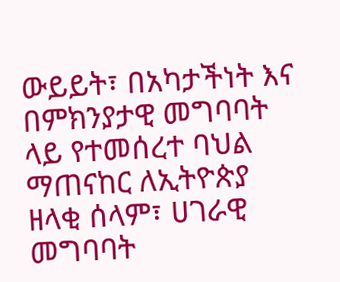ውይይት፣ በአካታችነት እና በምክንያታዊ መግባባት ላይ የተመሰረተ ባህል ማጠናከር ለኢትዮጵያ ዘላቂ ሰላም፣ ሀገራዊ መግባባት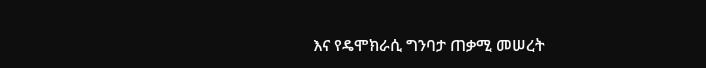እና የዴሞክራሲ ግንባታ ጠቃሚ መሠረት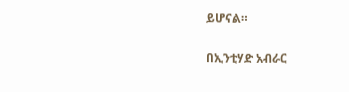ይሆናል።

በኢንቲሃድ አብራር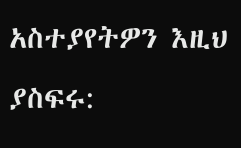አስተያየትዎን እዚህ ያስፍሩ: